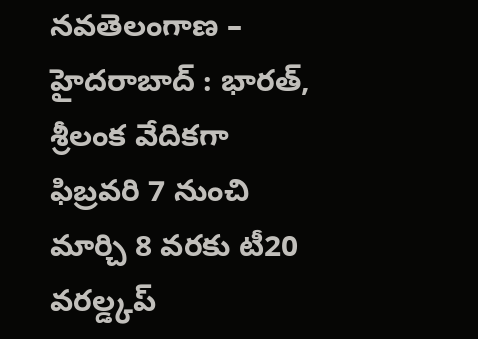నవతెలంగాణ – హైదరాబాద్ : భారత్, శ్రీలంక వేదికగా ఫిబ్రవరి 7 నుంచి మార్చి 8 వరకు టీ20 వరల్డ్కప్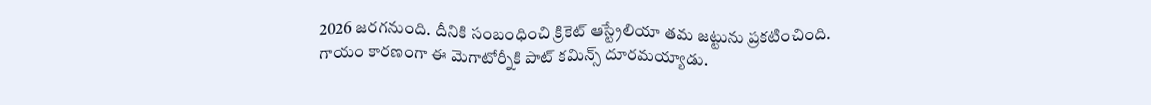2026 జరగనుంది. దీనికి సంబంధించి క్రికెట్ ఆస్ట్రేలియా తమ జట్టును ప్రకటించింది. గాయం కారణంగా ఈ మెగాటోర్నీకి పాట్ కమిన్స్ దూరమయ్యాడు.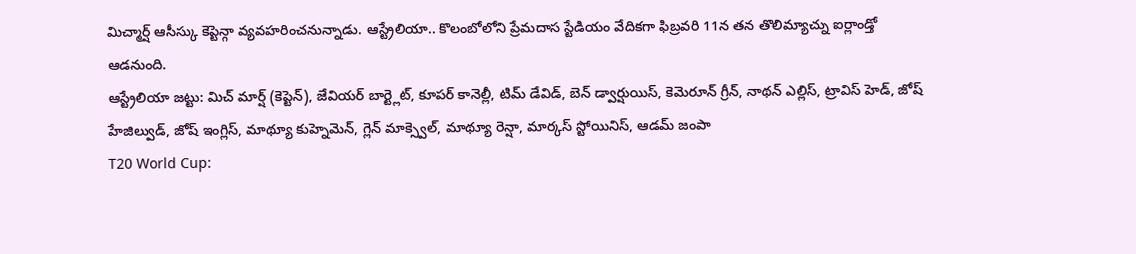మిచ్మార్ష్ ఆసీస్కు కెప్టెన్గా వ్యవహరించనున్నాడు. ఆస్ట్రేలియా.. కొలంబోలోని ప్రేమదాస స్టేడియం వేదికగా ఫిబ్రవరి 11న తన తొలిమ్యాచ్ను ఐర్లాండ్తో ఆడనుంది.
ఆస్ట్రేలియా జట్టు: మిచ్ మార్ష్ (కెప్టెన్), జేవియర్ బార్ట్లెట్, కూపర్ కానెల్లీ, టిమ్ డేవిడ్, బెన్ డ్వార్షుయిస్, కెమెరూన్ గ్రీన్, నాథన్ ఎల్లిస్, ట్రావిస్ హెడ్, జోష్ హేజిల్వుడ్, జోష్ ఇంగ్లిస్, మాథ్యూ కుహ్నెమెన్, గ్లెన్ మాక్స్వెల్, మాథ్యూ రెన్షా, మార్కస్ స్టోయినిస్, ఆడమ్ జంపా
T20 World Cup: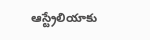ఆస్ట్రేలియాకు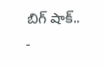బిగ్ షాక్..
-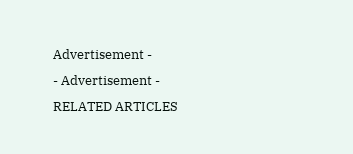Advertisement -
- Advertisement -
RELATED ARTICLES